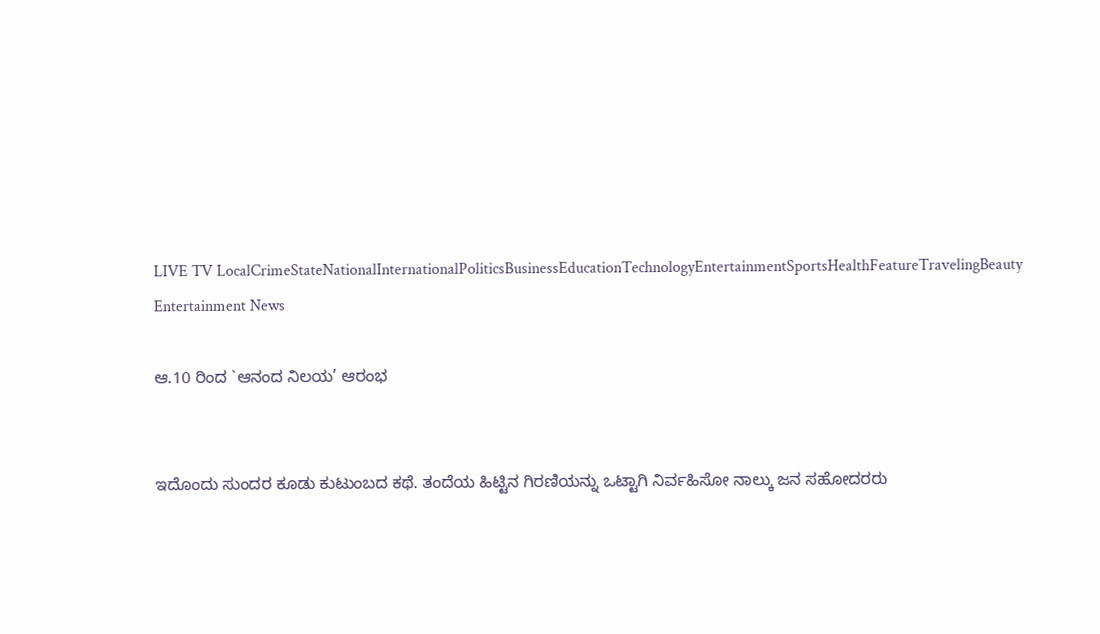LIVE TV LocalCrimeStateNationalInternationalPoliticsBusinessEducationTechnologyEntertainmentSportsHealthFeatureTravelingBeauty
Entertainment News

ಆ.10 ರಿಂದ `ಆನಂದ ನಿಲಯ’ ಆರಂಭ


ಇದೊಂದು ಸುಂದರ ಕೂಡು ಕುಟುಂಬದ ಕಥೆ. ತಂದೆಯ ಹಿಟ್ಟಿನ ಗಿರಣಿಯನ್ನು ಒಟ್ಟಾಗಿ ನಿರ್ವಹಿಸೋ ನಾಲ್ಕು ಜನ ಸಹೋದರರು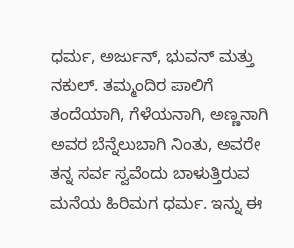ಧರ್ಮ, ಅರ್ಜುನ್, ಭುವನ್ ಮತ್ತು ನಕುಲ್. ತಮ್ಮಂದಿರ ಪಾಲಿಗೆ ತಂದೆಯಾಗಿ, ಗೆಳೆಯನಾಗಿ, ಅಣ್ಣನಾಗಿ ಅವರ ಬೆನ್ನೆಲುಬಾಗಿ ನಿಂತು, ಅವರೇ ತನ್ನ ಸರ್ವ ಸ್ವವೆಂದು ಬಾಳುತ್ತಿರುವ ಮನೆಯ ಹಿರಿಮಗ ಧರ್ಮ. ಇನ್ನು ಈ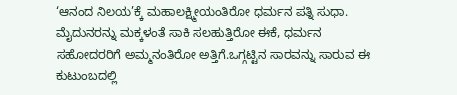‘ಆನಂದ ನಿಲಯ’ಕ್ಕೆ ಮಹಾಲಕ್ಷ್ಮೀಯಂತಿರೋ ಧರ್ಮನ ಪತ್ನಿ ಸುಧಾ. ಮೈದುನರನ್ನು ಮಕ್ಕಳಂತೆ ಸಾಕಿ ಸಲಹುತ್ತಿರೋ ಈಕೆ, ಧರ್ಮನ ಸಹೋದರರಿಗೆ ಅಮ್ಮನಂತಿರೋ ಅತ್ತಿಗೆ.ಒಗ್ಗಟ್ಟಿನ ಸಾರವನ್ನು ಸಾರುವ ಈ ಕುಟುಂಬದಲ್ಲಿ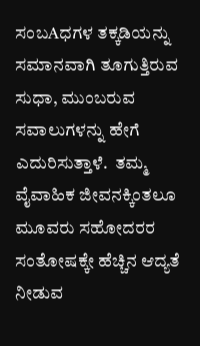ಸಂಬAಧಗಳ ತಕ್ಕಡಿಯನ್ನು ಸಮಾನವಾಗಿ ತೂಗುತ್ತಿರುವ ಸುಧಾ, ಮುಂಬರುವ ಸವಾಲುಗಳನ್ನು ಹೇಗೆ ಎದುರಿಸುತ್ತಾಳೆ.  ತಮ್ಮ ವೈವಾಹಿಕ ಜೀವನಕ್ಕಿಂತಲೂ ಮೂವರು ಸಹೋದರರ ಸಂತೋಷಕ್ಕೇ ಹೆಚ್ಚಿನ ಆದ್ಯತೆ ನೀಡುವ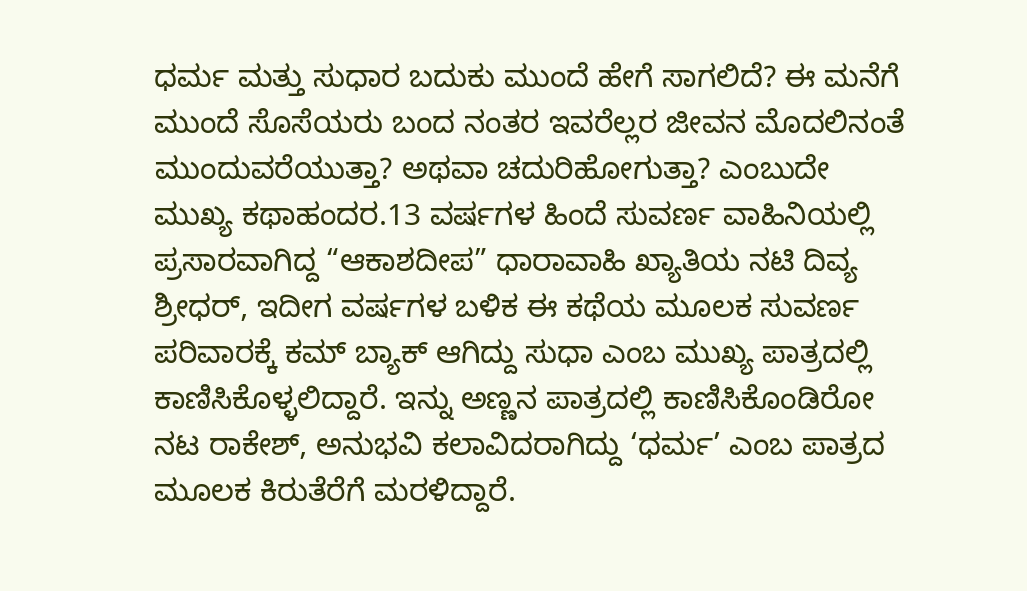ಧರ್ಮ ಮತ್ತು ಸುಧಾರ ಬದುಕು ಮುಂದೆ ಹೇಗೆ ಸಾಗಲಿದೆ? ಈ ಮನೆಗೆ ಮುಂದೆ ಸೊಸೆಯರು ಬಂದ ನಂತರ ಇವರೆಲ್ಲರ ಜೀವನ ಮೊದಲಿನಂತೆ ಮುಂದುವರೆಯುತ್ತಾ? ಅಥವಾ ಚದುರಿಹೋಗುತ್ತಾ? ಎಂಬುದೇ ಮುಖ್ಯ ಕಥಾಹಂದರ.13 ವರ್ಷಗಳ ಹಿಂದೆ ಸುವರ್ಣ ವಾಹಿನಿಯಲ್ಲಿ ಪ್ರಸಾರವಾಗಿದ್ದ “ಆಕಾಶದೀಪ” ಧಾರಾವಾಹಿ ಖ್ಯಾತಿಯ ನಟಿ ದಿವ್ಯ ಶ್ರೀಧರ್, ಇದೀಗ ವರ್ಷಗಳ ಬಳಿಕ ಈ ಕಥೆಯ ಮೂಲಕ ಸುವರ್ಣ ಪರಿವಾರಕ್ಕೆ ಕಮ್ ಬ್ಯಾಕ್ ಆಗಿದ್ದು ಸುಧಾ ಎಂಬ ಮುಖ್ಯ ಪಾತ್ರದಲ್ಲಿ ಕಾಣಿಸಿಕೊಳ್ಳಲಿದ್ದಾರೆ. ಇನ್ನು ಅಣ್ಣನ ಪಾತ್ರದಲ್ಲಿ ಕಾಣಿಸಿಕೊಂಡಿರೋ ನಟ ರಾಕೇಶ್, ಅನುಭವಿ ಕಲಾವಿದರಾಗಿದ್ದು ‘ಧರ್ಮ’ ಎಂಬ ಪಾತ್ರದ ಮೂಲಕ ಕಿರುತೆರೆಗೆ ಮರಳಿದ್ದಾರೆ.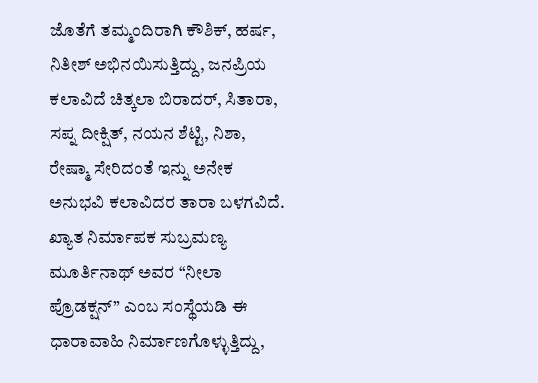ಜೊತೆಗೆ ತಮ್ಮಂದಿರಾಗಿ ಕೌಶಿಕ್, ಹರ್ಷ, ನಿತೀಶ್ ಅಭಿನಯಿಸುತ್ತಿದ್ದು, ಜನಪ್ರಿಯ ಕಲಾವಿದೆ ಚಿತ್ಕಲಾ ಬಿರಾದರ್, ಸಿತಾರಾ, ಸಪ್ನ ದೀಕ್ಷಿತ್, ನಯನ ಶೆಟ್ಟಿ, ನಿಶಾ, ರೇಷ್ಮಾ ಸೇರಿದಂತೆ ಇನ್ನು ಅನೇಕ ಅನುಭವಿ ಕಲಾವಿದರ ತಾರಾ ಬಳಗವಿದೆ. ಖ್ಯಾತ ನಿರ್ಮಾಪಕ ಸುಬ್ರಮಣ್ಯ ಮೂರ್ತಿನಾಥ್ ಅವರ “ನೀಲಾ ಪ್ರೊಡಕ್ಷನ್” ಎಂಬ ಸಂಸ್ಥೆಯಡಿ ಈ ಧಾರಾವಾಹಿ ನಿರ್ಮಾಣಗೊಳ್ಳುತ್ತಿದ್ದು,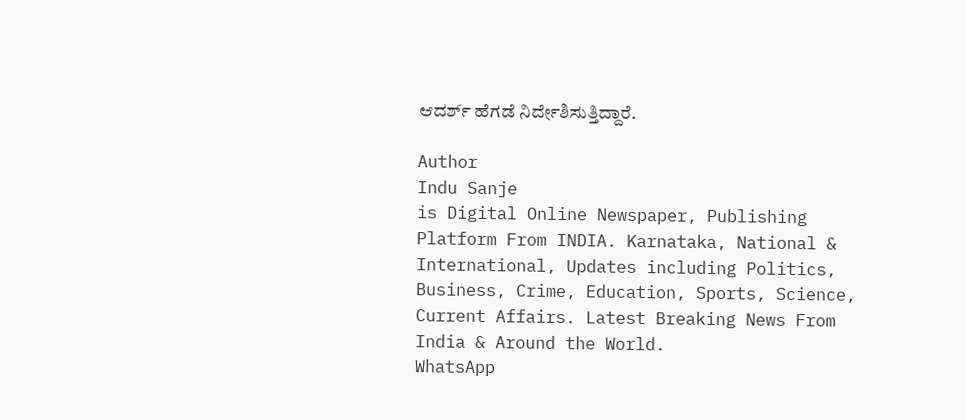ಆದರ್ಶ್ ಹೆಗಡೆ ನಿರ್ದೇಶಿಸುತ್ತಿದ್ದಾರೆ.

Author
Indu Sanje
is Digital Online Newspaper, Publishing Platform From INDIA. Karnataka, National & International, Updates including Politics, Business, Crime, Education, Sports, Science, Current Affairs. Latest Breaking News From India & Around the World.
WhatsApp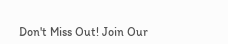Don't Miss Out! Join Our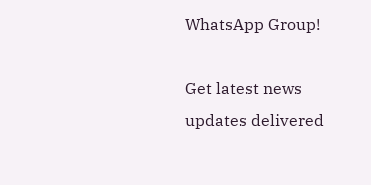WhatsApp Group!

Get latest news updates delivered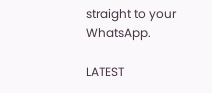straight to your WhatsApp.

LATEST